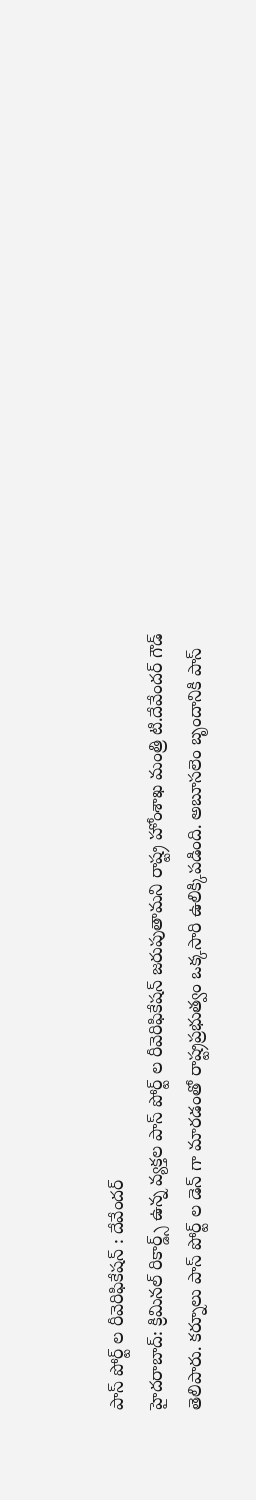పాస్ పోర్ట్ ల రీవెరిఫికేషన్ : దేవేందర్
హైదరాబాద్: క్రిమినల్ రికార్డ్స్ ఉన్న వ్యక్తల పాస్ పోర్ట్ ల రీవెరిఫికేషన్ జరుపుతామని రాష్ట్ర హోంశాఖ మంత్రి టి.దేవేందర్ గౌడ్ తెలిపారు. కర్నూలు పాస్ పోర్ట్ ల డెన్ గా మారడంతో రాష్ట్రప్రభుత్వం ఒక్కసారి ఉలిక్కిపడింది. అబూసలెం బృందానికి పాస్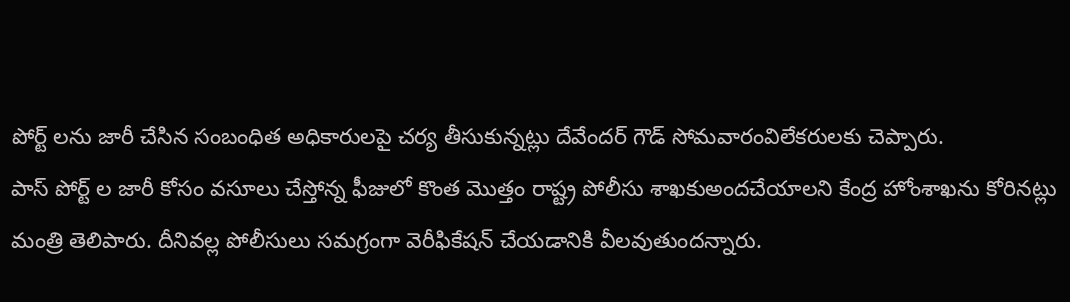పోర్ట్ లను జారీ చేసిన సంబంధిత అధికారులపై చర్య తీసుకున్నట్లు దేవేందర్ గౌడ్ సోమవారంవిలేకరులకు చెప్పారు.
పాస్ పోర్ట్ ల జారీ కోసం వసూలు చేస్తోన్న ఫీజులో కొంత మొత్తం రాష్ట్ర పోలీసు శాఖకుఅందచేయాలని కేంద్ర హోంశాఖను కోరినట్లు మంత్రి తెలిపారు. దీనివల్ల పోలీసులు సమగ్రంగా వెరీఫికేషన్ చేయడానికి వీలవుతుందన్నారు.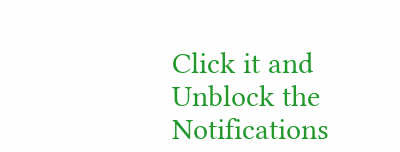Click it and Unblock the Notifications